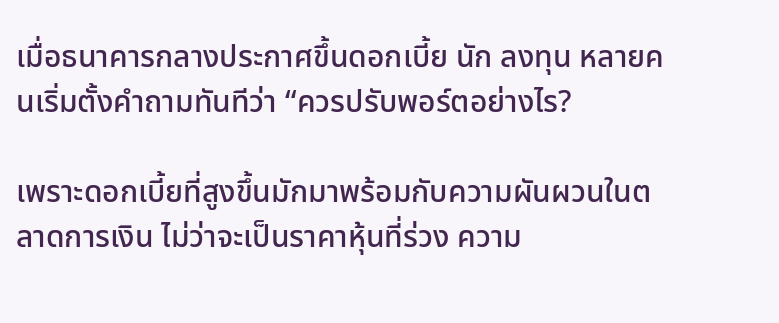เมื่อธนาคารกลางประกาศขึ้นดอกเบี้ย นัก ลงทุน หลายคนเริ่มตั้งคำถามทันทีว่า “ควรปรับพอร์ตอย่างไร?

เพราะดอกเบี้ยที่สูงขึ้นมักมาพร้อมกับความผันผวนในตลาดการเงิน ไม่ว่าจะเป็นราคาหุ้นที่ร่วง ความ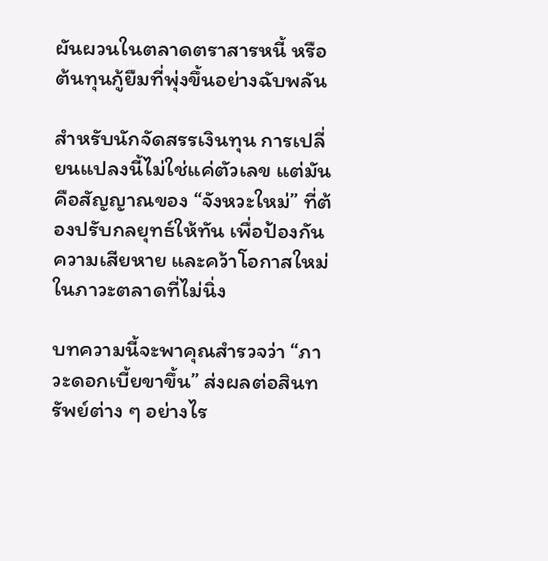ผันผวนในตลาดตราสารหนี้ หรือต้นทุนกู้ยืมที่พุ่งขึ้นอย่างฉับพลัน

สำหรับนักจัดสรรเงินทุน การเปลี่ยนแปลงนี้ไม่ใช่แค่ตัวเลข แต่มันคือสัญญาณของ “จังหวะใหม่” ที่ต้องปรับกลยุทธ์ให้ทัน เพื่อป้องกันความเสียหาย และคว้าโอกาสใหม่ในภาวะตลาดที่ไม่นิ่ง

บทความนี้จะพาคุณสำรวจว่า “ภาวะดอกเบี้ยขาขึ้น” ส่งผลต่อสินทรัพย์ต่าง ๆ อย่างไร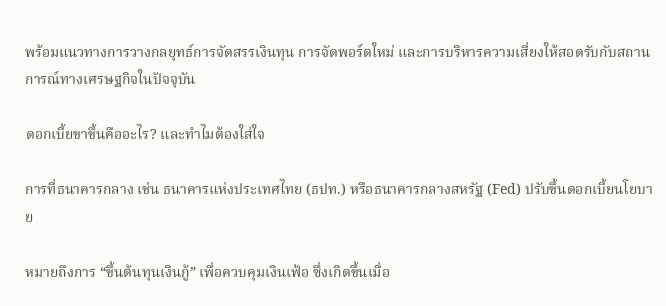พร้อมแนวทางการวางกลยุทธ์การจัดสรรเงินทุน การจัดพอร์ตใหม่ และการบริหารความเสี่ยงให้สอดรับกับสถานการณ์ทางเศรษฐกิจในปัจจุบัน

ดอกเบี้ยขาขึ้นคืออะไร? และทำไมต้องใส่ใจ

การที่ธนาคารกลาง เช่น ธนาคารแห่งประเทศไทย (ธปท.) หรือธนาคารกลางสหรัฐ (Fed) ปรับขึ้นดอกเบี้ยนโยบาย

หมายถึงการ “ขึ้นต้นทุนเงินกู้” เพื่อควบคุมเงินเฟ้อ ซึ่งเกิดขึ้นเมื่อ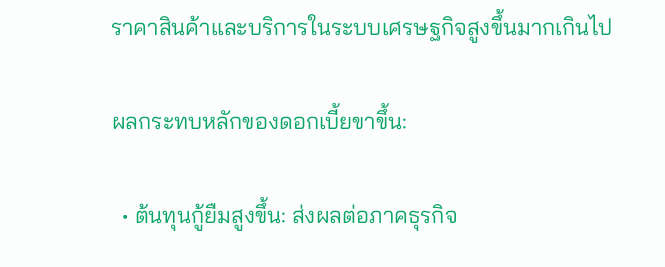ราคาสินค้าและบริการในระบบเศรษฐกิจสูงขึ้นมากเกินไป

ผลกระทบหลักของดอกเบี้ยขาขึ้น:

  • ต้นทุนกู้ยืมสูงขึ้น: ส่งผลต่อภาคธุรกิจ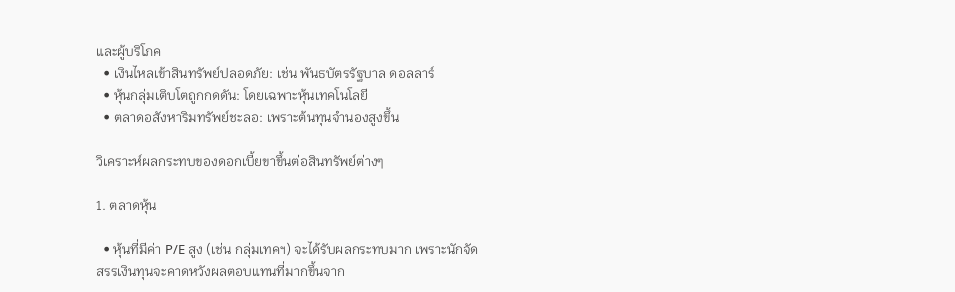และผู้บริโภค
  • เงินไหลเข้าสินทรัพย์ปลอดภัย: เช่น พันธบัตรรัฐบาล ดอลลาร์
  • หุ้นกลุ่มเติบโตถูกกดดัน: โดยเฉพาะหุ้นเทคโนโลยี
  • ตลาดอสังหาริมทรัพย์ชะลอ: เพราะต้นทุนจำนองสูงขึ้น

วิเคราะห์ผลกระทบของดอกเบี้ยขาขึ้นต่อสินทรัพย์ต่างๆ

1. ตลาดหุ้น

  • หุ้นที่มีค่า P/E สูง (เช่น กลุ่มเทคฯ) จะได้รับผลกระทบมาก เพราะนักจัดสรรเงินทุนจะคาดหวังผลตอบแทนที่มากขึ้นจาก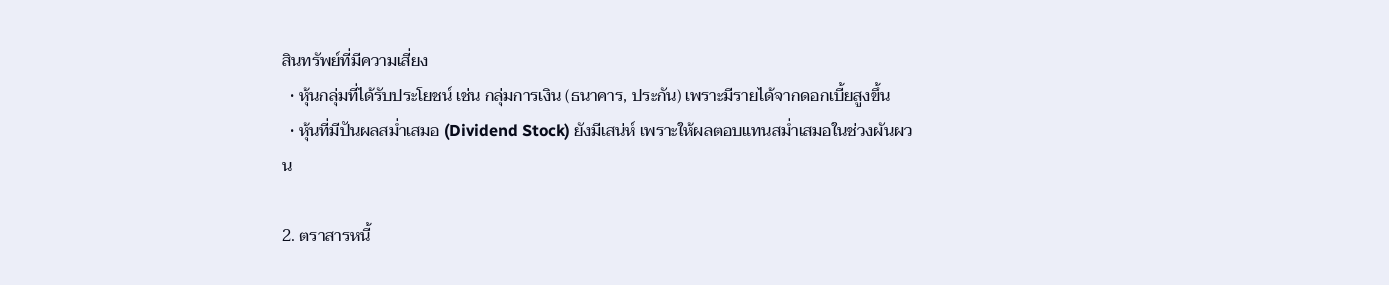สินทรัพย์ที่มีความเสี่ยง
  • หุ้นกลุ่มที่ได้รับประโยชน์ เช่น กลุ่มการเงิน (ธนาคาร, ประกัน) เพราะมีรายได้จากดอกเบี้ยสูงขึ้น
  • หุ้นที่มีปันผลสม่ำเสมอ (Dividend Stock) ยังมีเสน่ห์ เพราะให้ผลตอบแทนสม่ำเสมอในช่วงผันผวน

2. ตราสารหนี้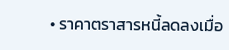• ราคาตราสารหนี้ลดลงเมื่อ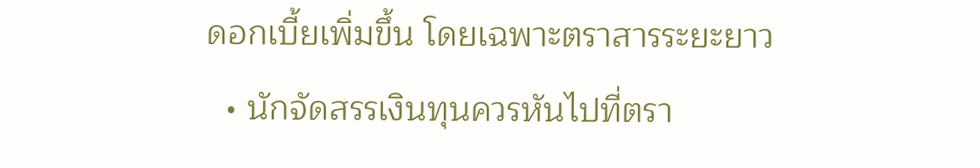ดอกเบี้ยเพิ่มขึ้น โดยเฉพาะตราสารระยะยาว
  • นักจัดสรรเงินทุนควรหันไปที่ตรา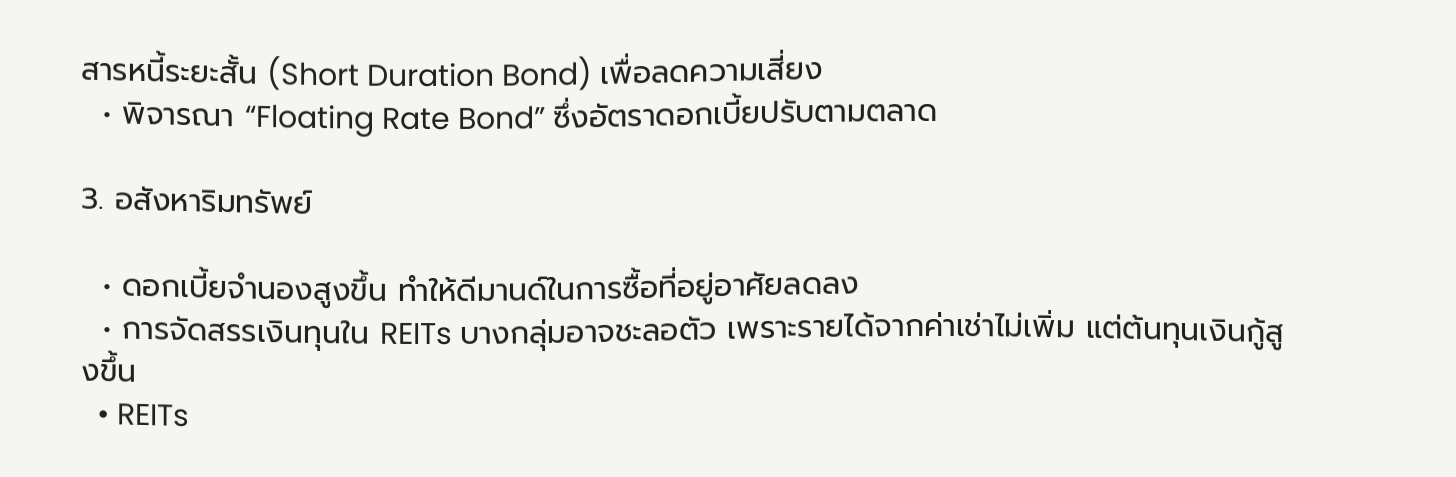สารหนี้ระยะสั้น (Short Duration Bond) เพื่อลดความเสี่ยง
  • พิจารณา “Floating Rate Bond” ซึ่งอัตราดอกเบี้ยปรับตามตลาด

3. อสังหาริมทรัพย์

  • ดอกเบี้ยจำนองสูงขึ้น ทำให้ดีมานด์ในการซื้อที่อยู่อาศัยลดลง
  • การจัดสรรเงินทุนใน REITs บางกลุ่มอาจชะลอตัว เพราะรายได้จากค่าเช่าไม่เพิ่ม แต่ต้นทุนเงินกู้สูงขึ้น
  • REITs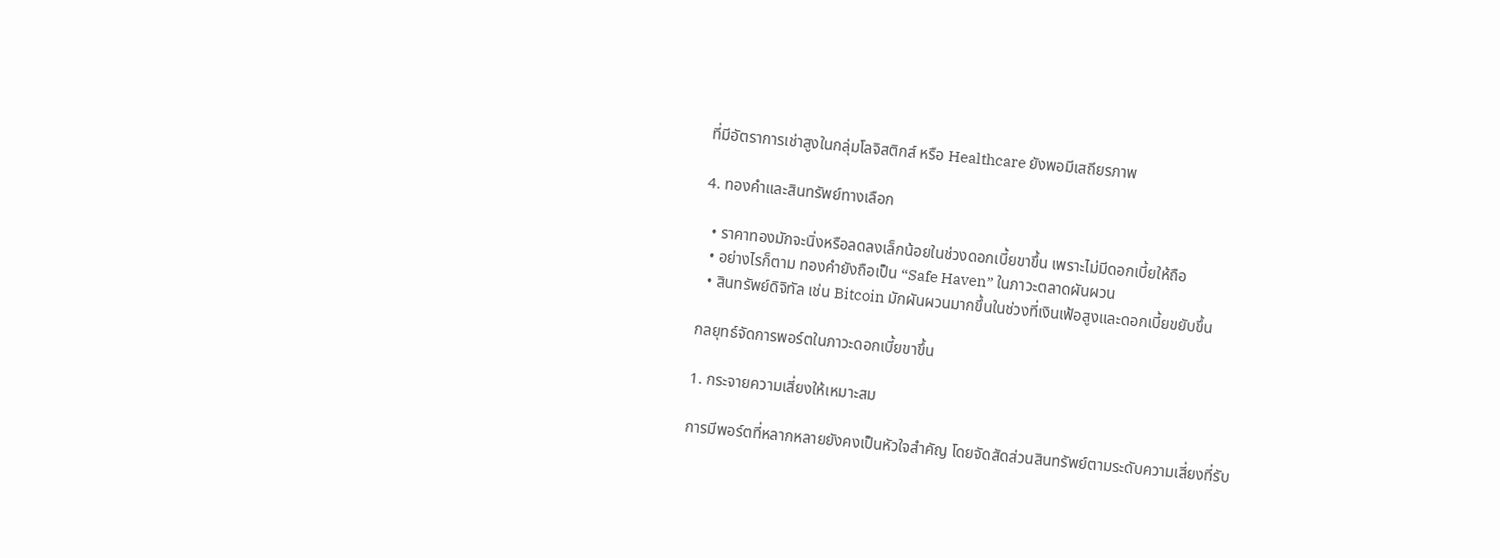ที่มีอัตราการเช่าสูงในกลุ่มโลจิสติกส์ หรือ Healthcare ยังพอมีเสถียรภาพ

4. ทองคำและสินทรัพย์ทางเลือก

  • ราคาทองมักจะนิ่งหรือลดลงเล็กน้อยในช่วงดอกเบี้ยขาขึ้น เพราะไม่มีดอกเบี้ยให้ถือ
  • อย่างไรก็ตาม ทองคำยังถือเป็น “Safe Haven” ในภาวะตลาดผันผวน
  • สินทรัพย์ดิจิทัล เช่น Bitcoin มักผันผวนมากขึ้นในช่วงที่เงินเฟ้อสูงและดอกเบี้ยขยับขึ้น

กลยุทธ์จัดการพอร์ตในภาวะดอกเบี้ยขาขึ้น

1. กระจายความเสี่ยงให้เหมาะสม

การมีพอร์ตที่หลากหลายยังคงเป็นหัวใจสำคัญ โดยจัดสัดส่วนสินทรัพย์ตามระดับความเสี่ยงที่รับ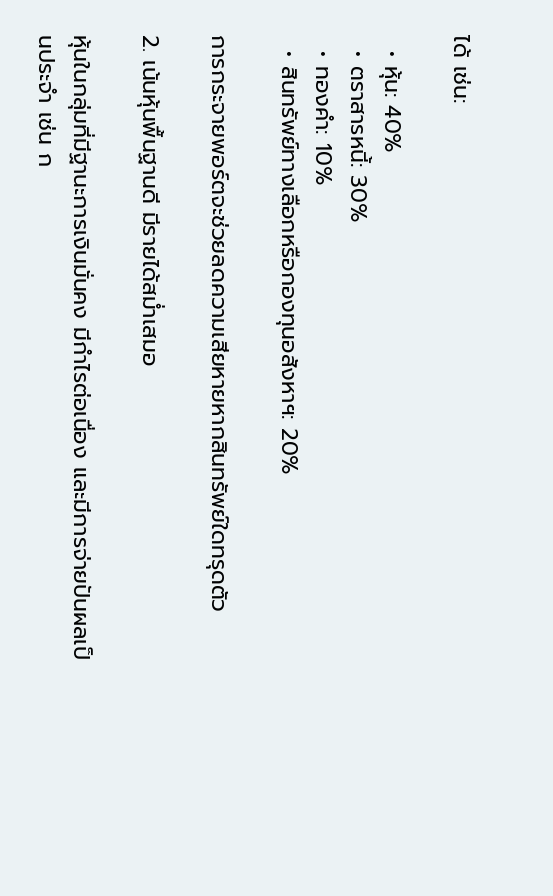ได้ เช่น:

  • หุ้น: 40%
  • ตราสารหนี้: 30%
  • ทองคำ: 10%
  • สินทรัพย์ทางเลือกหรือกองทุนอสังหาฯ: 20%

การกระจายพอร์ตจะช่วยลดความเสียหายหากสินทรัพย์ใดทรุดตัว

2. เน้นหุ้นพื้นฐานดี มีรายได้สม่ำเสมอ

หุ้นในกลุ่มที่มีฐานะการเงินมั่นคง มีกำไรต่อเนื่อง และมีการจ่ายปันผลเป็นประจำ เช่น ก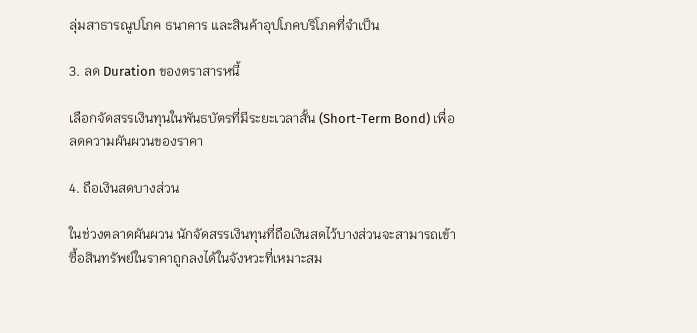ลุ่มสาธารณูปโภค ธนาคาร และสินค้าอุปโภคบริโภคที่จำเป็น

3. ลด Duration ของตราสารหนี้

เลือกจัดสรรเงินทุนในพันธบัตรที่มีระยะเวลาสั้น (Short-Term Bond) เพื่อลดความผันผวนของราคา

4. ถือเงินสดบางส่วน

ในช่วงตลาดผันผวน นักจัดสรรเงินทุนที่ถือเงินสดไว้บางส่วนจะสามารถเข้าซื้อสินทรัพย์ในราคาถูกลงได้ในจังหวะที่เหมาะสม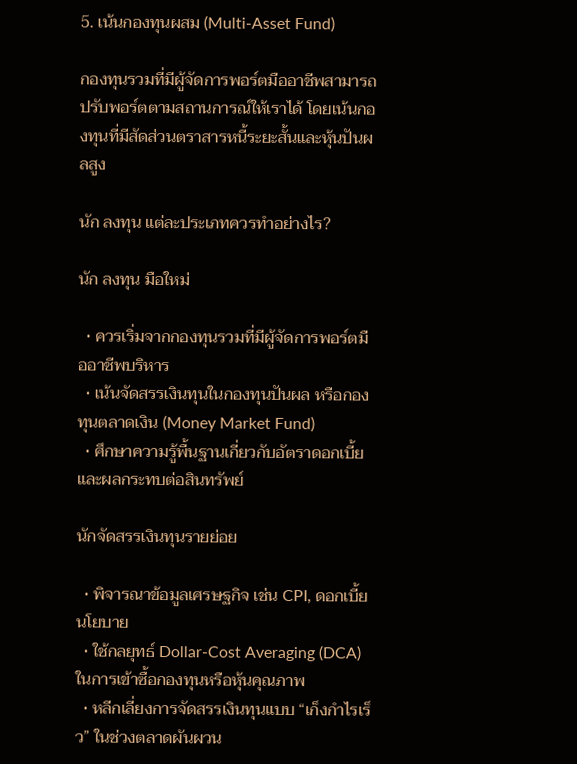5. เน้นกองทุนผสม (Multi-Asset Fund)

กองทุนรวมที่มีผู้จัดการพอร์ตมืออาชีพสามารถปรับพอร์ตตามสถานการณ์ให้เราได้ โดยเน้นกองทุนที่มีสัดส่วนตราสารหนี้ระยะสั้นและหุ้นปันผลสูง

นัก ลงทุน แต่ละประเภทควรทำอย่างไร?

นัก ลงทุน มือใหม่

  • ควรเริ่มจากกองทุนรวมที่มีผู้จัดการพอร์ตมืออาชีพบริหาร
  • เน้นจัดสรรเงินทุนในกองทุนปันผล หรือกองทุนตลาดเงิน (Money Market Fund)
  • ศึกษาความรู้พื้นฐานเกี่ยวกับอัตราดอกเบี้ย และผลกระทบต่อสินทรัพย์

นักจัดสรรเงินทุนรายย่อย

  • พิจารณาข้อมูลเศรษฐกิจ เช่น CPI, ดอกเบี้ยนโยบาย
  • ใช้กลยุทธ์ Dollar-Cost Averaging (DCA) ในการเข้าซื้อกองทุนหรือหุ้นคุณภาพ
  • หลีกเลี่ยงการจัดสรรเงินทุนแบบ “เก็งกำไรเร็ว” ในช่วงตลาดผันผวน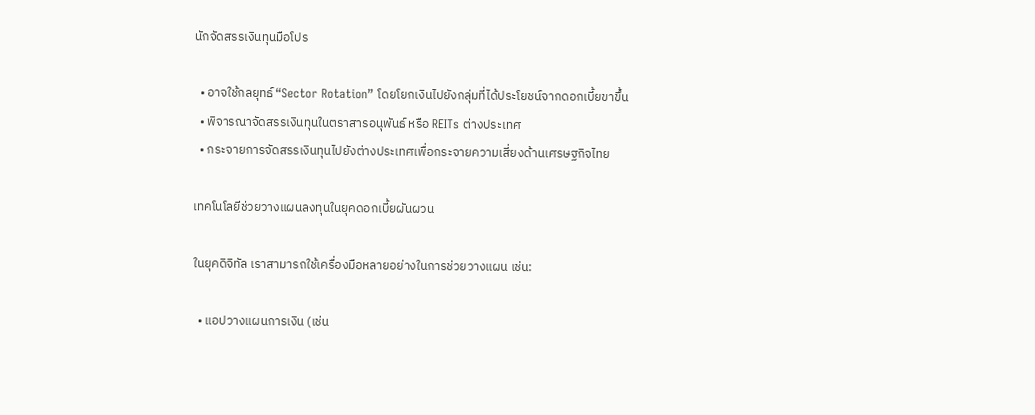นักจัดสรรเงินทุนมือโปร

  • อาจใช้กลยุทธ์ “Sector Rotation” โดยโยกเงินไปยังกลุ่มที่ได้ประโยชน์จากดอกเบี้ยขาขึ้น
  • พิจารณาจัดสรรเงินทุนในตราสารอนุพันธ์ หรือ REITs ต่างประเทศ
  • กระจายการจัดสรรเงินทุนไปยังต่างประเทศเพื่อกระจายความเสี่ยงด้านเศรษฐกิจไทย

เทคโนโลยีช่วยวางแผนลงทุนในยุคดอกเบี้ยผันผวน

ในยุคดิจิทัล เราสามารถใช้เครื่องมือหลายอย่างในการช่วยวางแผน เช่น:

  • แอปวางแผนการเงิน (เช่น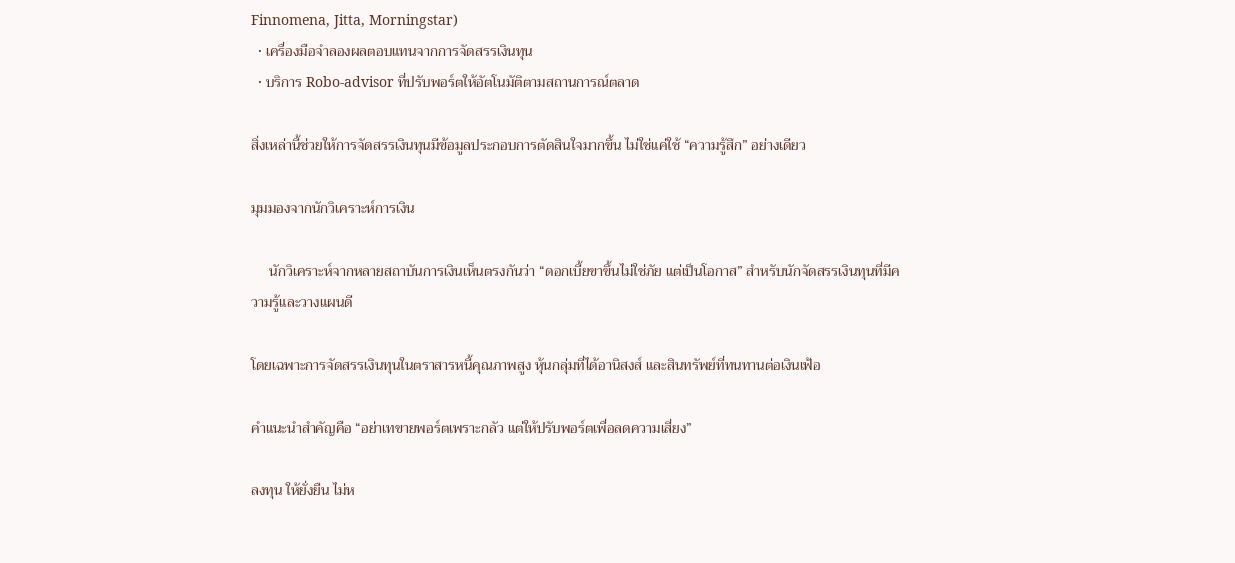Finnomena, Jitta, Morningstar)
  • เครื่องมือจำลองผลตอบแทนจากการจัดสรรเงินทุน
  • บริการ Robo-advisor ที่ปรับพอร์ตให้อัตโนมัติตามสถานการณ์ตลาด

สิ่งเหล่านี้ช่วยให้การจัดสรรเงินทุนมีข้อมูลประกอบการตัดสินใจมากขึ้น ไม่ใช่แค่ใช้ “ความรู้สึก” อย่างเดียว

มุมมองจากนักวิเคราะห์การเงิน

     นักวิเคราะห์จากหลายสถาบันการเงินเห็นตรงกันว่า “ดอกเบี้ยขาขึ้นไม่ใช่ภัย แต่เป็นโอกาส” สำหรับนักจัดสรรเงินทุนที่มีความรู้และวางแผนดี

โดยเฉพาะการจัดสรรเงินทุนในตราสารหนี้คุณภาพสูง หุ้นกลุ่มที่ได้อานิสงส์ และสินทรัพย์ที่ทนทานต่อเงินเฟ้อ

คำแนะนำสำคัญคือ “อย่าเทขายพอร์ตเพราะกลัว แต่ให้ปรับพอร์ตเพื่อลดความเสี่ยง”

ลงทุน ให้ยั่งยืน ไม่ห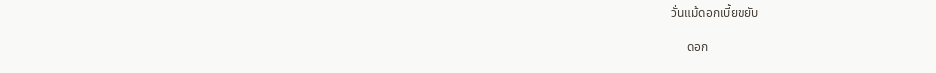วั่นแม้ดอกเบี้ยขยับ

     ดอก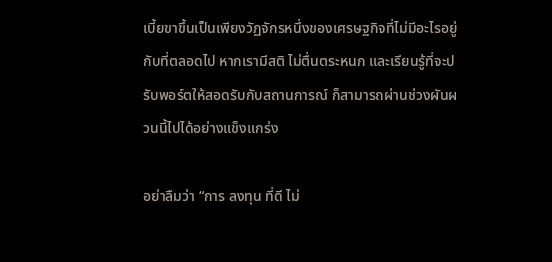เบี้ยขาขึ้นเป็นเพียงวัฏจักรหนึ่งของเศรษฐกิจที่ไม่มีอะไรอยู่กับที่ตลอดไป หากเรามีสติ ไม่ตื่นตระหนก และเรียนรู้ที่จะปรับพอร์ตให้สอดรับกับสถานการณ์ ก็สามารถผ่านช่วงผันผวนนี้ไปได้อย่างแข็งแกร่ง

อย่าลืมว่า “การ ลงทุน ที่ดี ไม่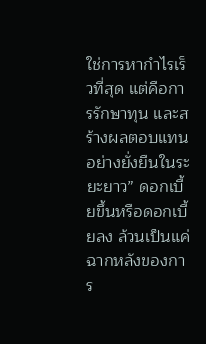ใช่การหากำไรเร็วที่สุด แต่คือการรักษาทุน และสร้างผลตอบแทนอย่างยั่งยืนในระยะยาว” ดอกเบี้ยขึ้นหรือดอกเบี้ยลง ล้วนเป็นแค่ฉากหลังของการ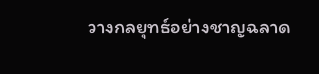วางกลยุทธ์อย่างชาญฉลาด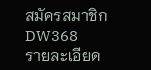สมัครสมาชิก DW368           รายละเอียด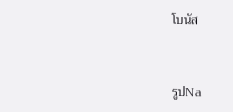โบนัส



รูปNa